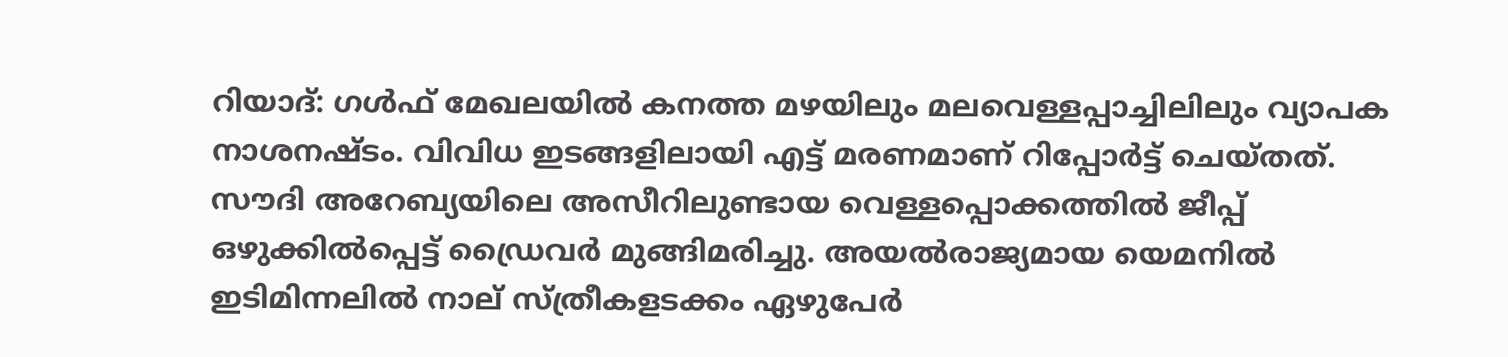റിയാദ്: ഗള്‍ഫ് മേഖലയില്‍ കനത്ത മഴയിലും മലവെള്ളപ്പാച്ചിലിലും വ്യാപക നാശനഷ്ടം. വിവിധ ഇടങ്ങളിലായി എട്ട് മരണമാണ് റിപ്പോര്‍ട്ട് ചെയ്തത്. സൗദി അറേബ്യയിലെ അസീറിലുണ്ടായ വെള്ളപ്പൊക്കത്തില്‍ ജീപ്പ് ഒഴുക്കില്‍പ്പെട്ട് ഡ്രൈവര്‍ മുങ്ങിമരിച്ചു. അയല്‍രാജ്യമായ യെമനില്‍ ഇടിമിന്നലില്‍ നാല് സ്ത്രീകളടക്കം ഏഴുപേര്‍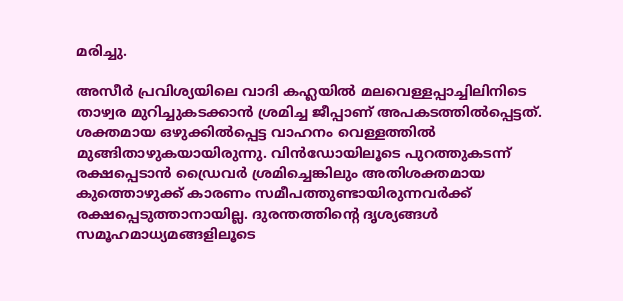മരിച്ചു.

അസീര്‍ പ്രവിശ്യയിലെ വാദി കഹ്ലയില്‍ മലവെള്ളപ്പാച്ചിലിനിടെ താഴ്വര മുറിച്ചുകടക്കാന്‍ ശ്രമിച്ച ജീപ്പാണ് അപകടത്തില്‍പ്പെട്ടത്. ശക്തമായ ഒഴുക്കില്‍പ്പെട്ട വാഹനം വെള്ളത്തില്‍ മുങ്ങിതാഴുകയായിരുന്നു. വിന്‍ഡോയിലൂടെ പുറത്തുകടന്ന് രക്ഷപ്പെടാന്‍ ഡ്രൈവര്‍ ശ്രമിച്ചെങ്കിലും അതിശക്തമായ കുത്തൊഴുക്ക് കാരണം സമീപത്തുണ്ടായിരുന്നവര്‍ക്ക് രക്ഷപ്പെടുത്താനായില്ല. ദുരന്തത്തിന്റെ ദൃശ്യങ്ങള്‍ സമൂഹമാധ്യമങ്ങളിലൂടെ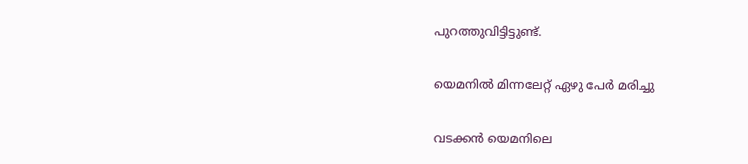പുറത്തുവിട്ടിട്ടുണ്ട്.

യെമനില്‍ മിന്നലേറ്റ് ഏഴു പേര്‍ മരിച്ചു

വടക്കന്‍ യെമനിലെ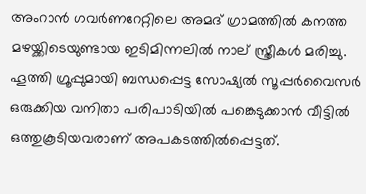അംറാന്‍ ഗവര്‍ണറേറ്റിലെ അമദ് ഗ്രാമത്തില്‍ കനത്ത മഴയ്ക്കിടെയുണ്ടായ ഇടിമിന്നലില്‍ നാല് സ്ത്രീകള്‍ മരിച്ചു. ഹൂത്തി ഗ്രൂപ്പുമായി ബന്ധപ്പെട്ട സോഷ്യല്‍ സൂപ്പര്‍വൈസര്‍ ഒരുക്കിയ വനിതാ പരിപാടിയില്‍ പങ്കെടുക്കാന്‍ വീട്ടില്‍ ഒത്തുകൂടിയവരാണ് അപകടത്തില്‍പ്പെട്ടത്.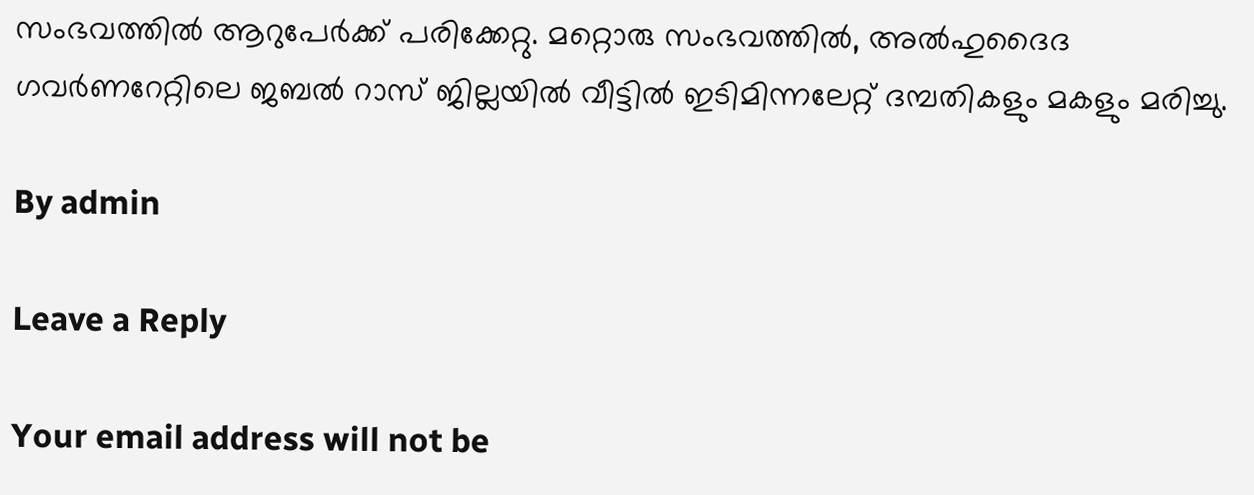സംഭവത്തില്‍ ആറുപേര്‍ക്ക് പരിക്കേറ്റു. മറ്റൊരു സംഭവത്തില്‍, അല്‍ഹുദൈദ ഗവര്‍ണറേറ്റിലെ ജബല്‍ റാസ് ജില്ലയില്‍ വീട്ടില്‍ ഇടിമിന്നലേറ്റ് ദമ്പതികളും മകളും മരിച്ചു.

By admin

Leave a Reply

Your email address will not be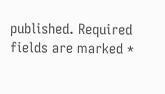published. Required fields are marked *